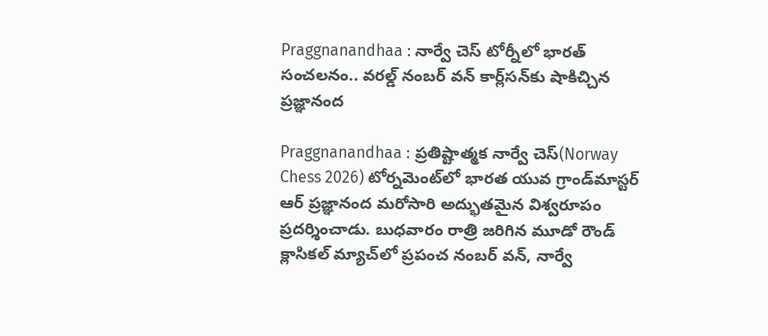Praggnanandhaa : నార్వే చెస్ టోర్నీలో భారత్ సంచలనం.. వరల్డ్ నంబర్ వన్ కార్ల్‌సన్‌కు షాకిచ్చిన ప్రజ్ఞానంద

Praggnanandhaa : ప్రతిష్టాత్మక నార్వే చెస్(Norway Chess 2026) టోర్నమెంట్‌లో భారత యువ గ్రాండ్‌మాస్టర్ ఆర్ ప్రజ్ఞానంద మరోసారి అద్భుతమైన విశ్వరూపం ప్రదర్శించాడు. బుధవారం రాత్రి జరిగిన మూడో రౌండ్ క్లాసికల్ మ్యాచ్‌లో ప్రపంచ నంబర్ వన్, నార్వే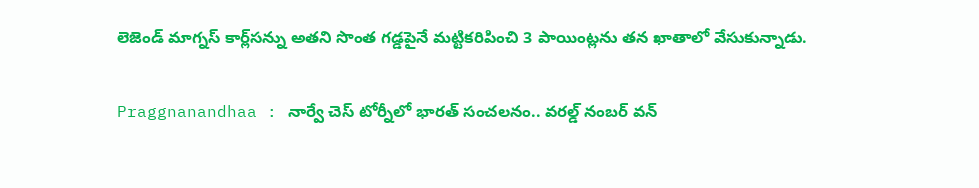లెజెండ్ మాగ్నస్ కార్ల్‌సన్ను అతని సొంత గడ్డపైనే మట్టికరిపించి 3 పాయింట్లను తన ఖాతాలో వేసుకున్నాడు.

Praggnanandhaa : నార్వే చెస్ టోర్నీలో భారత్ సంచలనం.. వరల్డ్ నంబర్ వన్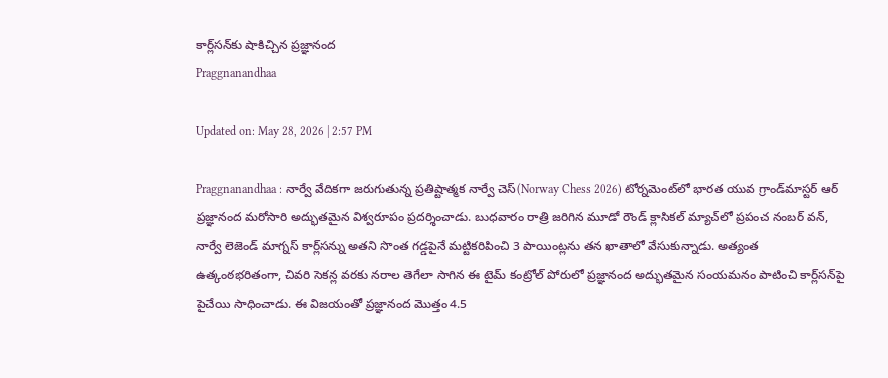కార్ల్‌సన్‌కు షాకిచ్చిన ప్రజ్ఞానంద
Praggnanandhaa

Updated on: May 28, 2026 | 2:57 PM

Praggnanandhaa : నార్వే వేదికగా జరుగుతున్న ప్రతిష్టాత్మక నార్వే చెస్(Norway Chess 2026) టోర్నమెంట్‌లో భారత యువ గ్రాండ్‌మాస్టర్ ఆర్ ప్రజ్ఞానంద మరోసారి అద్భుతమైన విశ్వరూపం ప్రదర్శించాడు. బుధవారం రాత్రి జరిగిన మూడో రౌండ్ క్లాసికల్ మ్యాచ్‌లో ప్రపంచ నంబర్ వన్, నార్వే లెజెండ్ మాగ్నస్ కార్ల్‌సన్ను అతని సొంత గడ్డపైనే మట్టికరిపించి 3 పాయింట్లను తన ఖాతాలో వేసుకున్నాడు. అత్యంత ఉత్కంఠభరితంగా, చివరి సెకన్ల వరకు నరాల తెగేలా సాగిన ఈ టైమ్ కంట్రోల్ పోరులో ప్రజ్ఞానంద అద్భుతమైన సంయమనం పాటించి కార్ల్‌సన్‌పై పైచేయి సాధించాడు. ఈ విజయంతో ప్రజ్ఞానంద మొత్తం 4.5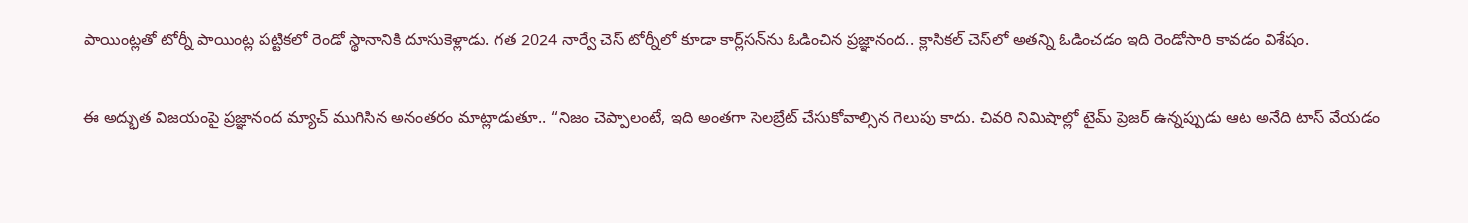పాయింట్లతో టోర్నీ పాయింట్ల పట్టికలో రెండో స్థానానికి దూసుకెళ్లాడు. గత 2024 నార్వే చెస్ టోర్నీలో కూడా కార్ల్‌సన్‌ను ఓడించిన ప్రజ్ఞానంద.. క్లాసికల్ చెస్‌లో అతన్ని ఓడించడం ఇది రెండోసారి కావడం విశేషం.

ఈ అద్భుత విజయంపై ప్రజ్ఞానంద మ్యాచ్ ముగిసిన అనంతరం మాట్లాడుతూ.. “నిజం చెప్పాలంటే, ఇది అంతగా సెలబ్రేట్ చేసుకోవాల్సిన గెలుపు కాదు. చివరి నిమిషాల్లో టైమ్ ప్రెజర్ ఉన్నప్పుడు ఆట అనేది టాస్ వేయడం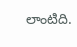లాంటిది.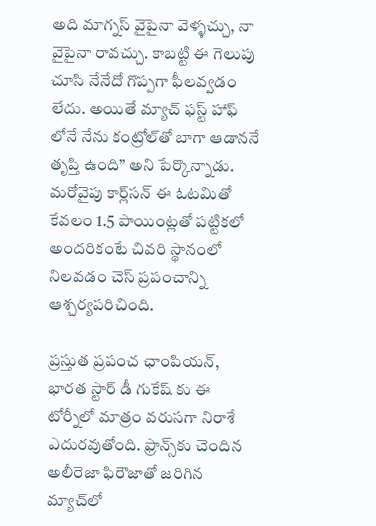అది మాగ్నస్ వైపైనా వెళ్ళచ్చు, నా వైపైనా రావచ్చు. కాబట్టి ఈ గెలుపు చూసి నేనేదో గొప్పగా ఫీలవ్వడం లేదు. అయితే మ్యాచ్ ఫస్ట్ హాఫ్ లోనే నేను కంట్రోల్‌తో బాగా ఆడాననే తృప్తి ఉంది” అని పేర్కొన్నాడు. మరోవైపు కార్ల్‌సన్ ఈ ఓటమితో కేవలం 1.5 పాయింట్లతో పట్టికలో అందరికంటే చివరి స్థానంలో నిలవడం చెస్ ప్రపంచాన్ని ఆశ్చర్యపరిచింది.

ప్రస్తుత ప్రపంచ ఛాంపియన్, భారత స్టార్ డీ గుకేష్ కు ఈ టోర్నీలో మాత్రం వరుసగా నిరాశే ఎదురవుతోంది. ఫ్రాన్స్‌కు చెందిన అలీరెజా ఫిరౌజాతో జరిగిన మ్యాచ్‌లో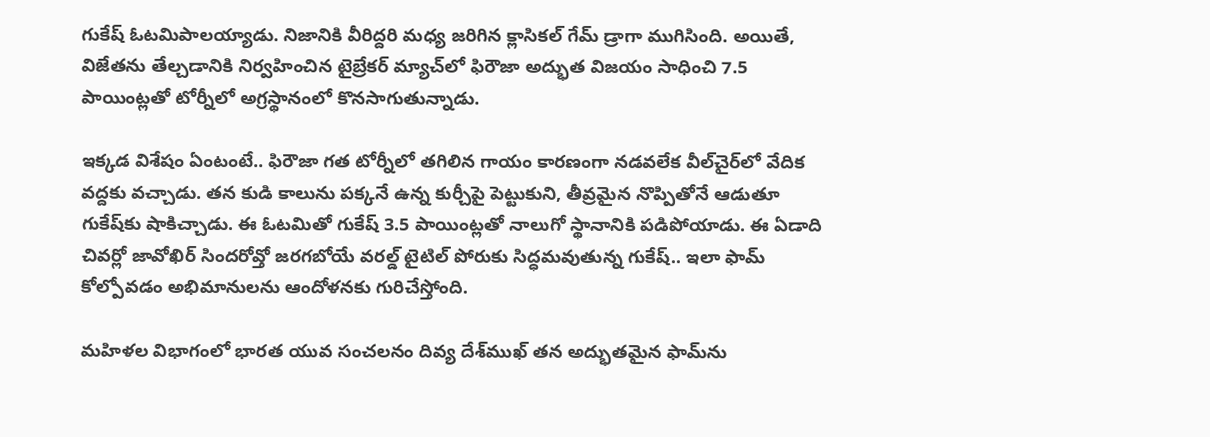గుకేష్ ఓటమిపాలయ్యాడు. నిజానికి వీరిద్దరి మధ్య జరిగిన క్లాసికల్ గేమ్ డ్రాగా ముగిసింది. అయితే, విజేతను తేల్చడానికి నిర్వహించిన టైబ్రేకర్ మ్యాచ్‌లో ఫిరౌజా అద్భుత విజయం సాధించి 7.5 పాయింట్లతో టోర్నీలో అగ్రస్థానంలో కొనసాగుతున్నాడు.

ఇక్కడ విశేషం ఏంటంటే.. ఫిరౌజా గత టోర్నీలో తగిలిన గాయం కారణంగా నడవలేక వీల్‌చైర్‌లో వేదిక వద్దకు వచ్చాడు. తన కుడి కాలును పక్కనే ఉన్న కుర్చీపై పెట్టుకుని, తీవ్రమైన నొప్పితోనే ఆడుతూ గుకేష్‌కు షాకిచ్చాడు. ఈ ఓటమితో గుకేష్ 3.5 పాయింట్లతో నాలుగో స్థానానికి పడిపోయాడు. ఈ ఏడాది చివర్లో జావోఖిర్ సిందరోవ్తో జరగబోయే వరల్డ్ టైటిల్ పోరుకు సిద్ధమవుతున్న గుకేష్.. ఇలా ఫామ్ కోల్పోవడం అభిమానులను ఆందోళనకు గురిచేస్తోంది.

మహిళల విభాగంలో భారత యువ సంచలనం దివ్య దేశ్‌ముఖ్ తన అద్భుతమైన ఫామ్‌ను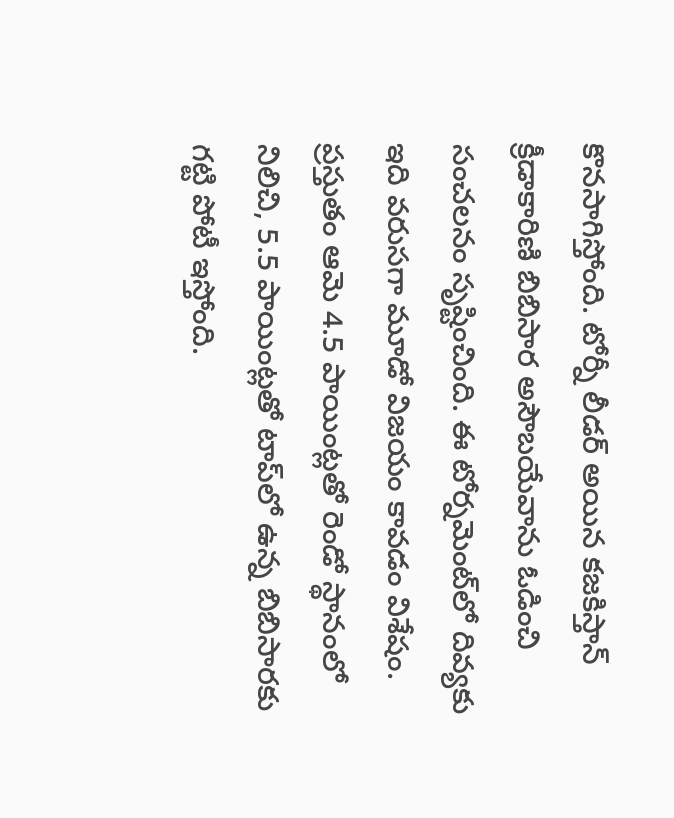కొనసాగిస్తోంది. టోర్నీ లీడర్ అయిన కజకిస్తాన్ క్రీడాకారిణి బిబిసార అసౌబయేవాను ఓడించి సంచలనం సృష్టించింది. ఈ టోర్నమెంట్‌లో దివ్యకు ఇది వరుసగా మూడో విజయం కావడం విశేషం. ప్రస్తుతం ఆమె 4.5 పాయింట్లతో రెండో స్థానంలో నిలిచి, 5.5 పాయింట్లతో టాప్‌లో ఉన్న బిబిసారకు గట్టి పోటీ ఇస్తోంది.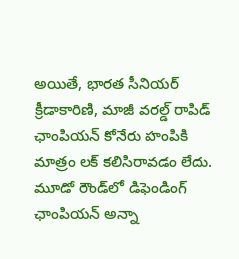అయితే, భారత సీనియర్ క్రీడాకారిణి, మాజీ వరల్డ్ రాపిడ్ ఛాంపియన్ కోనేరు హంపికి మాత్రం లక్ కలిసిరావడం లేదు. మూడో రౌండ్‌లో డిఫెండింగ్ ఛాంపియన్ అన్నా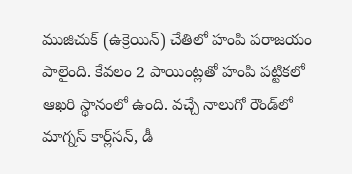ముజిచుక్ (ఉక్రెయిన్) చేతిలో హంపి పరాజయం పాలైంది. కేవలం 2 పాయింట్లతో హంపి పట్టికలో ఆఖరి స్థానంలో ఉంది. వచ్చే నాలుగో రౌండ్‌లో మాగ్నస్ కార్ల్‌సన్, డీ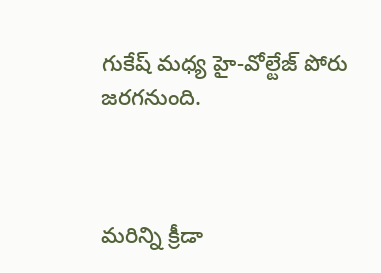గుకేష్ మధ్య హై-వోల్టేజ్ పోరు జరగనుంది.



మరిన్ని క్రీడా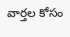వార్తల కోసం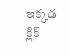ఇక్కడ క్లిక్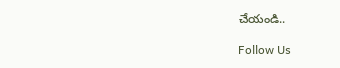చేయండి..

Follow Us